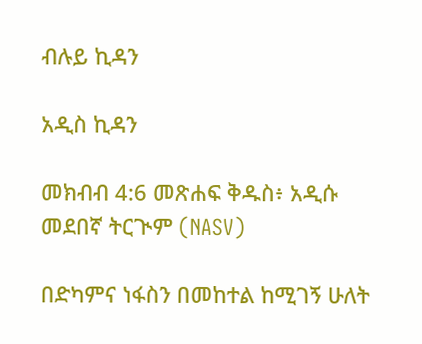ብሉይ ኪዳን

አዲስ ኪዳን

መክብብ 4:6 መጽሐፍ ቅዱስ፥ አዲሱ መደበኛ ትርጒም (NASV)

በድካምና ነፋስን በመከተል ከሚገኝ ሁለት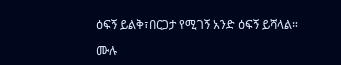ዕፍኝ ይልቅ፣በርጋታ የሚገኝ አንድ ዕፍኝ ይሻላል።

ሙሉ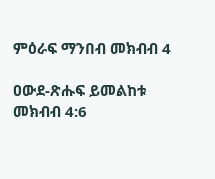ምዕራፍ ማንበብ መክብብ 4

ዐውደ-ጽሑፍ ይመልከቱ መክብብ 4:6